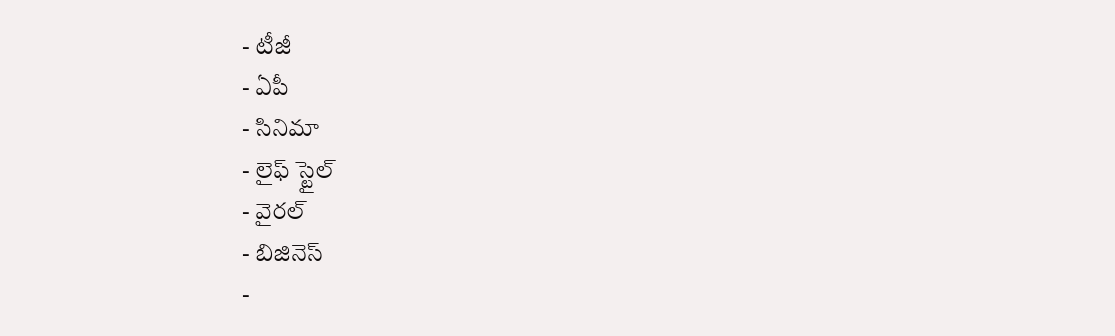- టీజీ
- ఏపీ
- సినిమా
- లైఫ్ స్టైల్
- వైరల్
- బిజినెస్
-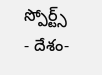స్పోర్ట్స్
- దేశం-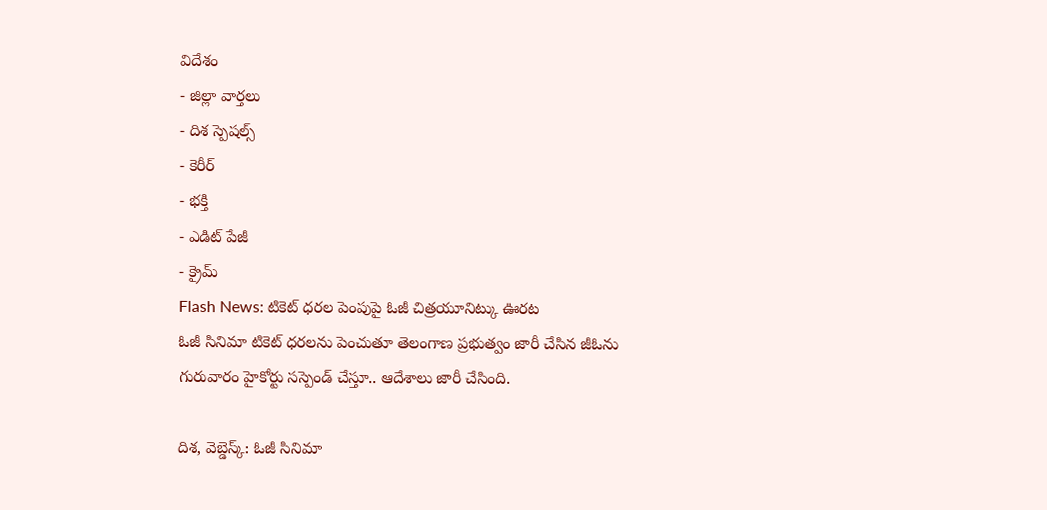విదేశం
- జిల్లా వార్తలు
- దిశ స్పెషల్స్
- కెరీర్
- భక్తి
- ఎడిట్ పేజీ
- క్రైమ్
Flash News: టికెట్ ధరల పెంపుపై ఓజీ చిత్రయూనిట్కు ఊరట
ఓజీ సినిమా టికెట్ ధరలను పెంచుతూ తెలంగాణ ప్రభుత్వం జారీ చేసిన జీఓను గురువారం హైకోర్టు సస్పెండ్ చేస్తూ.. ఆదేశాలు జారీ చేసింది.

దిశ, వెబ్డెస్క్: ఓజీ సినిమా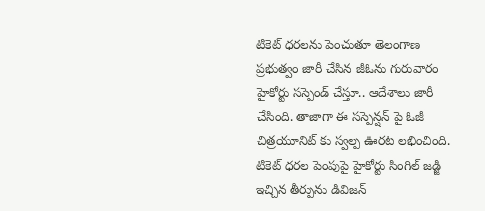టికెట్ ధరలను పెంచుతూ తెలంగాణ ప్రభుత్వం జారీ చేసిన జీఓను గురువారం హైకోర్టు సస్పెండ్ చేస్తూ.. ఆదేశాలు జారీ చేసింది. తాజాగా ఈ సస్పెన్షన్ పై ఓజీ చిత్రయూనిట్ కు స్వల్ప ఊరట లభించింది. టికెట్ ధరల పెంపుపై హైకోర్టు సింగిల్ జడ్జి ఇచ్చిన తీర్పును డివిజన్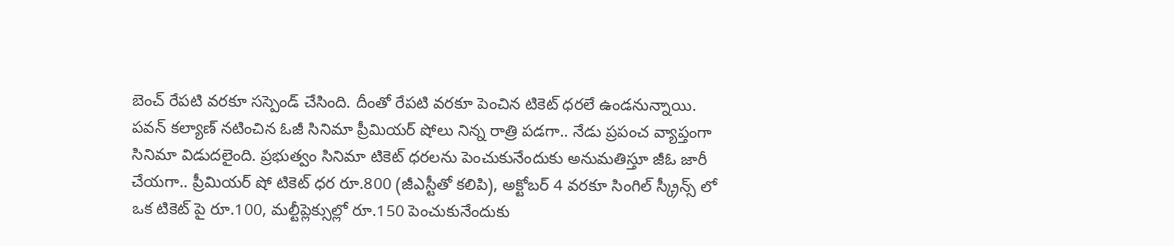బెంచ్ రేపటి వరకూ సస్పెండ్ చేసింది. దీంతో రేపటి వరకూ పెంచిన టికెట్ ధరలే ఉండనున్నాయి.
పవన్ కల్యాణ్ నటించిన ఓజీ సినిమా ప్రీమియర్ షోలు నిన్న రాత్రి పడగా.. నేడు ప్రపంచ వ్యాప్తంగా సినిమా విడుదలైంది. ప్రభుత్వం సినిమా టికెట్ ధరలను పెంచుకునేందుకు అనుమతిస్తూ జీఓ జారీ చేయగా.. ప్రీమియర్ షో టికెట్ ధర రూ.800 (జీఎస్టీతో కలిపి), అక్టోబర్ 4 వరకూ సింగిల్ స్క్రీన్స్ లో ఒక టికెట్ పై రూ.100, మల్టీప్లెక్సుల్లో రూ.150 పెంచుకునేందుకు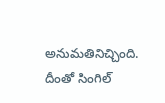అనుమతినిచ్చింది. దీంతో సింగిల్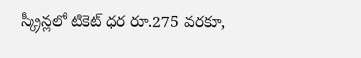స్క్రీన్లలో టికెట్ ధర రూ.275 వరకూ,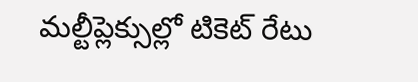మల్టీప్లెక్సుల్లో టికెట్ రేటు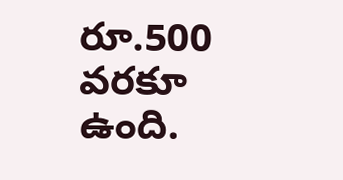రూ.500 వరకూ ఉంది.